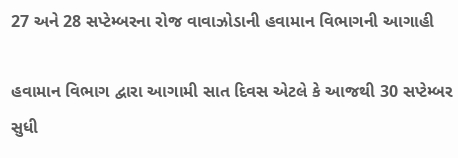27 અને 28 સપ્ટેમ્બરના રોજ વાવાઝોડાની હવામાન વિભાગની આગાહી

હવામાન વિભાગ દ્વારા આગામી સાત દિવસ એટલે કે આજથી 30 સપ્ટેમ્બર સુધી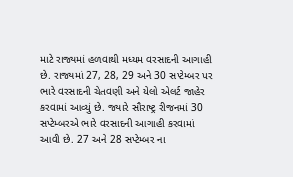માટે રાજ્યમાં હળવાથી મધ્યમ વરસાદની આગાહી છે. રાજ્યમાં 27, 28, 29 અને 30 સપ્ટેમ્બર પર ભારે વરસાદની ચેતવણી અને યેલો એલર્ટ જાહેર કરવામાં આવ્યું છે. જ્યારે સૌરાષ્ટ્ર રીજનમાં 30 સપ્ટેમ્બરએ ભારે વરસાદની આગાહી કરવામાં આવી છે. 27 અને 28 સપ્ટેમ્બર ના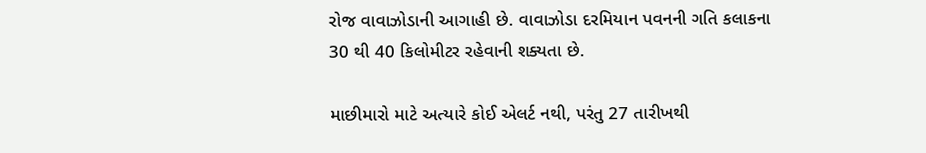રોજ વાવાઝોડાની આગાહી છે. વાવાઝોડા દરમિયાન પવનની ગતિ કલાકના 30 થી 40 કિલોમીટર રહેવાની શક્યતા છે.

માછીમારો માટે અત્યારે કોઈ એલર્ટ નથી, પરંતુ 27 તારીખથી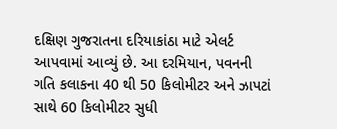દક્ષિણ ગુજરાતના દરિયાકાંઠા માટે એલર્ટ આપવામાં આવ્યું છે. આ દરમિયાન, પવનની ગતિ કલાકના 40 થી 50 કિલોમીટર અને ઝાપટાં સાથે 60 કિલોમીટર સુધી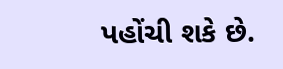પહોંચી શકે છે.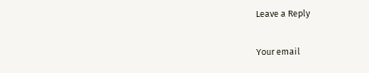Leave a Reply

Your email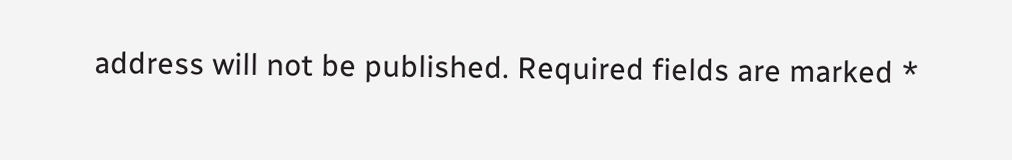address will not be published. Required fields are marked *